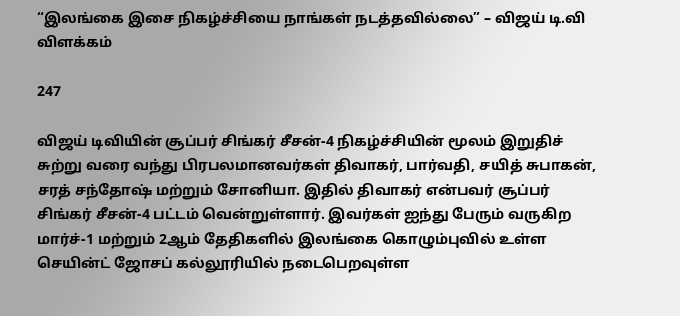“இலங்கை இசை நிகழ்ச்சியை நாங்கள் நடத்தவில்லை” – விஜய் டி.வி விளக்கம்

247

விஜய் டிவியின் சூப்பர் சிங்கர் சீசன்-4 நிகழ்ச்சியின் மூலம் இறுதிச் சுற்று வரை வந்து பிரபலமானவர்கள் திவாகர், பார்வதி, சயித் சுபாகன், சரத் சந்தோஷ் மற்றும் சோனியா. இதில் திவாகர் என்பவர் சூப்பர் சிங்கர் சீசன்-4 பட்டம் வென்றுள்ளார். இவர்கள் ஐந்து பேரும் வருகிற மார்ச்-1 மற்றும் 2ஆம் தேதிகளில் இலங்கை கொழும்புவில் உள்ள செயின்ட் ஜோசப் கல்லூரியில் நடைபெறவுள்ள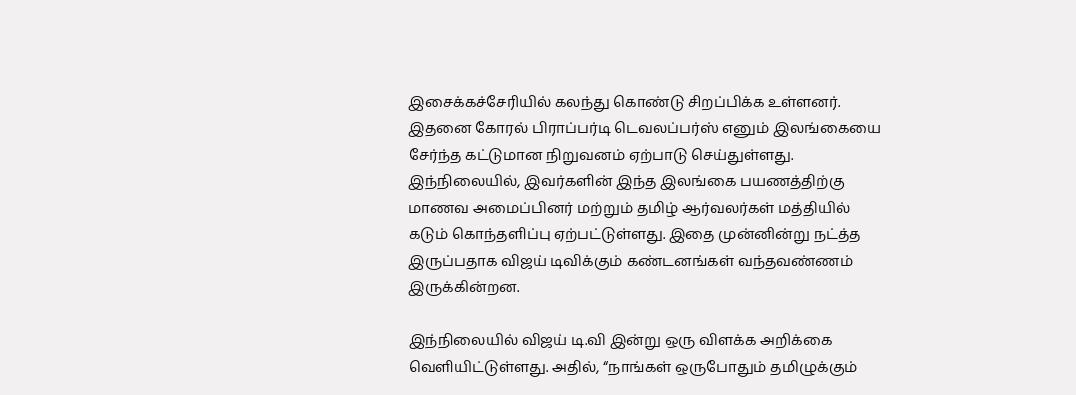இசைக்கச்சேரியில் கலந்து கொண்டு சிறப்பிக்க உள்ளனர்.
இதனை கோரல் பிராப்பர்டி டெவலப்பர்ஸ் எனும் இலங்கையை சேர்ந்த கட்டுமான நிறுவனம் ஏற்பாடு செய்துள்ளது. இந்நிலையில், இவர்களின் இந்த இலங்கை பயணத்திற்கு மாணவ அமைப்பினர் மற்றும் தமிழ் ஆர்வலர்கள் மத்தியில் கடும் கொந்தளிப்பு ஏற்பட்டுள்ளது. இதை முன்னின்று நட்த்த இருப்பதாக விஜய் டிவிக்கும் கண்டனங்கள் வந்தவண்ணம் இருக்கின்றன.

இந்நிலையில் விஜய் டி.வி இன்று ஒரு விளக்க அறிக்கை வெளியிட்டுள்ளது. அதில், “நாங்கள் ஒருபோதும் தமிழுக்கும்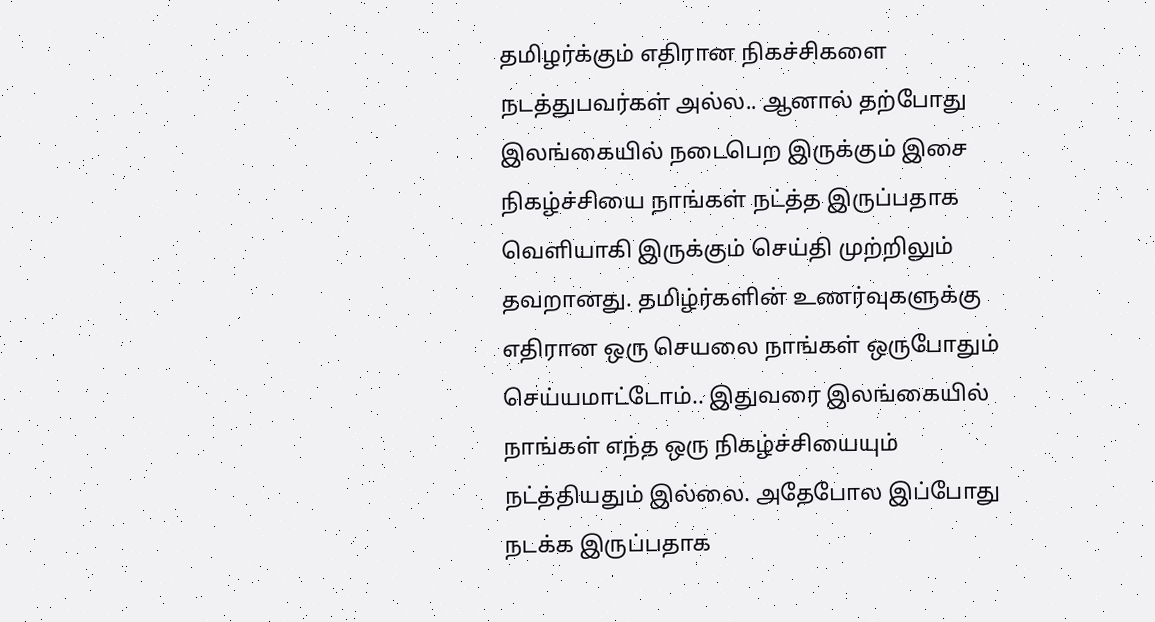தமிழர்க்கும் எதிரான நிகச்சிகளை நடத்துபவர்கள் அல்ல.. ஆனால் தற்போது இலங்கையில் நடைபெற இருக்கும் இசை நிகழ்ச்சியை நாங்கள் நட்த்த இருப்பதாக வெளியாகி இருக்கும் செய்தி முற்றிலும் தவறானது. தமிழ்ர்களின் உணர்வுகளுக்கு எதிரான ஒரு செயலை நாங்கள் ஒருபோதும் செய்யமாட்டோம்.. இதுவரை இலங்கையில் நாங்கள் எந்த ஒரு நிகழ்ச்சியையும் நட்த்தியதும் இல்லை. அதேபோல இப்போது நடக்க இருப்பதாக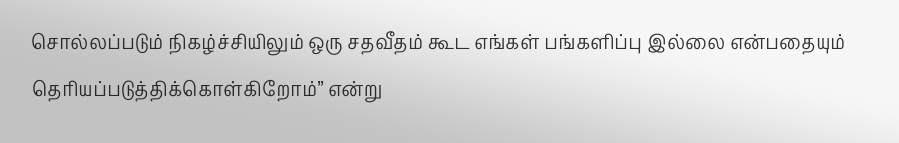சொல்லப்படும் நிகழ்ச்சியிலும் ஒரு சதவீதம் கூட எங்கள் பங்களிப்பு இல்லை என்பதையும் தெரியப்படுத்திக்கொள்கிறோம்” என்று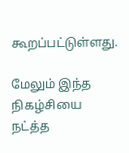கூறப்பட்டுள்ளது.

மேலும் இந்த நிகழ்சியை நட்த்த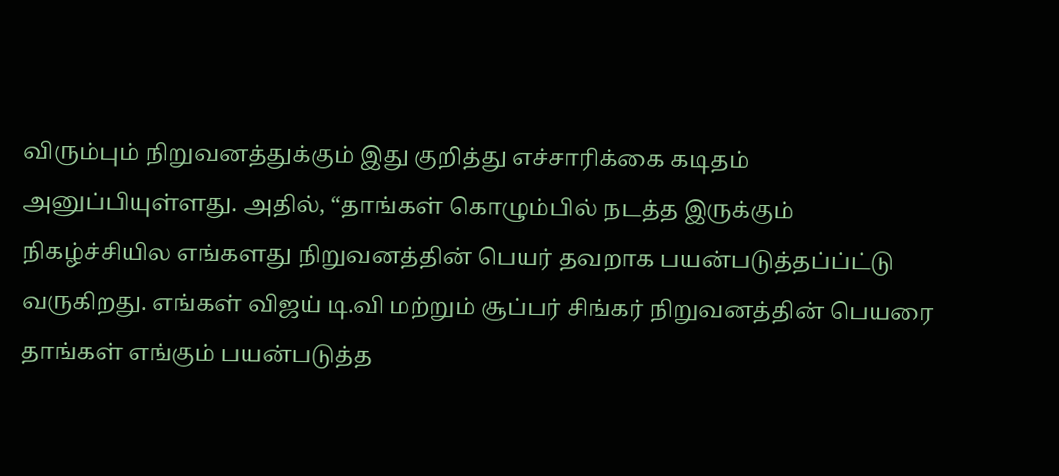விரும்பும் நிறுவனத்துக்கும் இது குறித்து எச்சாரிக்கை கடிதம் அனுப்பியுள்ளது. அதில், “தாங்கள் கொழும்பில் நடத்த இருக்கும் நிகழ்ச்சியில எங்களது நிறுவனத்தின் பெயர் தவறாக பயன்படுத்தப்ப்ட்டு வருகிறது. எங்கள் விஜய் டி.வி மற்றும் சூப்பர் சிங்கர் நிறுவனத்தின் பெயரை தாங்கள் எங்கும் பயன்படுத்த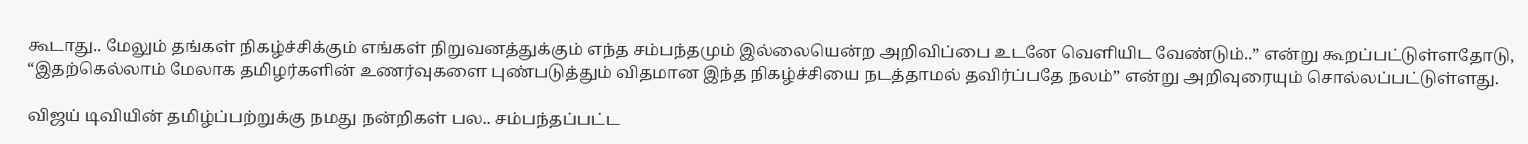கூடாது.. மேலும் தங்கள் நிகழ்ச்சிக்கும் எங்கள் நிறுவனத்துக்கும் எந்த சம்பந்தமும் இல்லையென்ற அறிவிப்பை உடனே வெளியிட வேண்டும்..” என்று கூறப்பட்டுள்ளதோடு, “இதற்கெல்லாம் மேலாக தமிழர்களின் உணர்வுகளை புண்படுத்தும் விதமான இந்த நிகழ்ச்சியை நடத்தாமல் தவிர்ப்பதே நலம்” என்று அறிவுரையும் சொல்லப்பட்டுள்ளது.

விஜய் டிவியின் தமிழ்ப்பற்றுக்கு நமது நன்றிகள் பல.. சம்பந்தப்பட்ட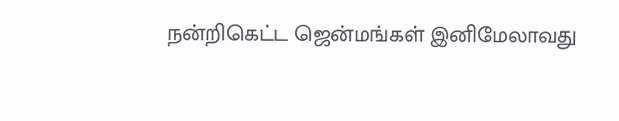நன்றிகெட்ட ஜென்மங்கள் இனிமேலாவது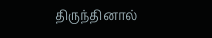திருந்தினால்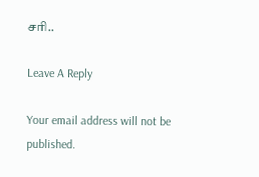சரி..

Leave A Reply

Your email address will not be published.